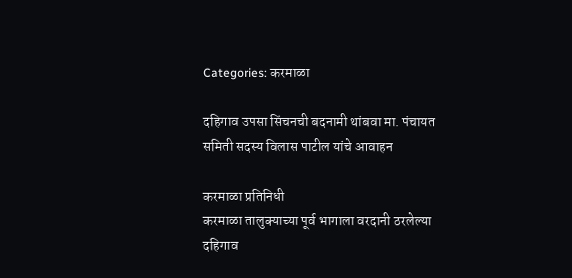Categories: करमाळा

दहिगाव उपसा सिंचनची बदनामी थांबवा मा. पंचायत समिती सदस्य विलास पाटील यांचे आवाहन

करमाळा प्रतिनिधी
करमाळा तालुक्याच्या पूर्व भागाला वरदानी ठरलेल्या दहिगाव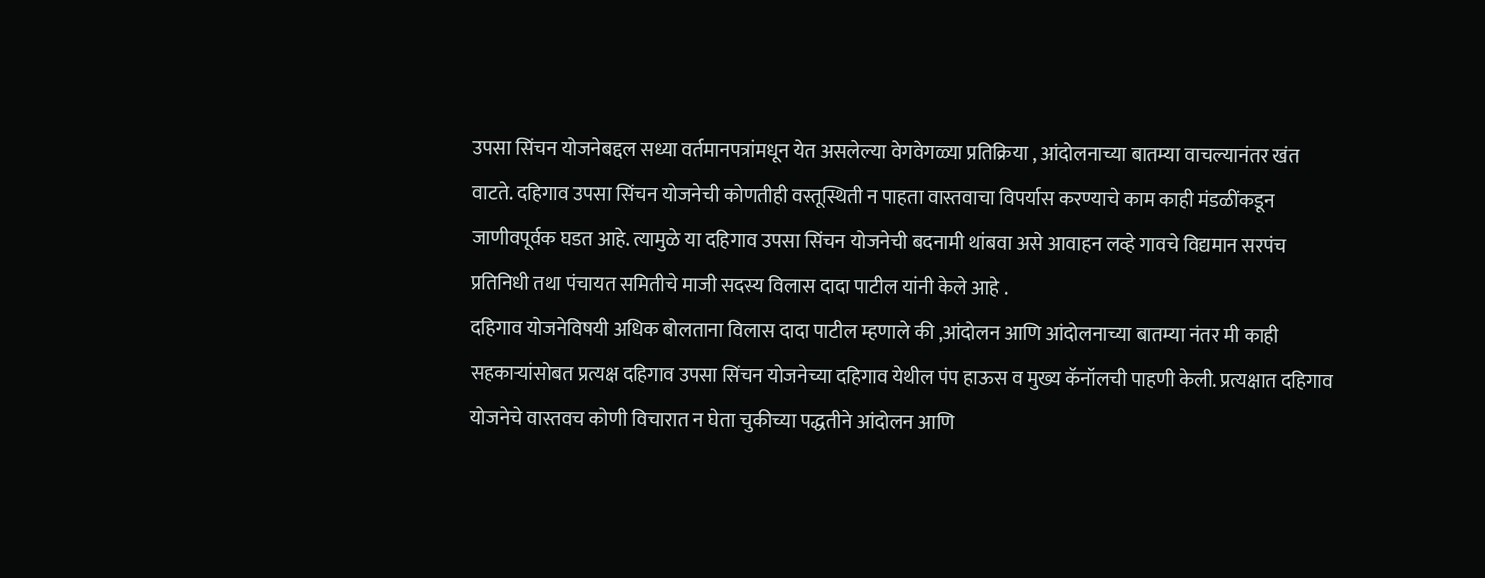उपसा सिंचन योजनेबद्दल सध्या वर्तमानपत्रांमधून येत असलेल्या वेगवेगळ्या प्रतिक्रिया , आंदोलनाच्या बातम्या वाचल्यानंतर खंत वाटते. दहिगाव उपसा सिंचन योजनेची कोणतीही वस्तूस्थिती न पाहता वास्तवाचा विपर्यास करण्याचे काम काही मंडळींकडून जाणीवपूर्वक घडत आहे. त्यामुळे या दहिगाव उपसा सिंचन योजनेची बदनामी थांबवा असे आवाहन लव्हे गावचे विद्यमान सरपंच प्रतिनिधी तथा पंचायत समितीचे माजी सदस्य विलास दादा पाटील यांनी केले आहे .
दहिगाव योजनेविषयी अधिक बोलताना विलास दादा पाटील म्हणाले की ,आंदोलन आणि आंदोलनाच्या बातम्या नंतर मी काही सहकाऱ्यांसोबत प्रत्यक्ष दहिगाव उपसा सिंचन योजनेच्या दहिगाव येथील पंप हाऊस व मुख्य कॅनॉलची पाहणी केली. प्रत्यक्षात दहिगाव योजनेचे वास्तवच कोणी विचारात न घेता चुकीच्या पद्धतीने आंदोलन आणि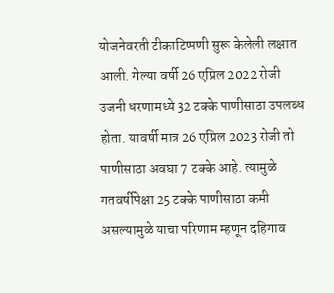योजनेवरती टीकाटिप्पणी सुरू केलेली लक्षात आली. गेल्या वर्षी 26 एप्रिल 2022 रोजी उजनी धरणामध्ये 32 टक्के पाणीसाठा उपलब्ध होता. यावर्षी मात्र 26 एप्रिल 2023 रोजी तो पाणीसाठा अवघा 7 टक्के आहे. त्यामुळे गतवर्षीपेक्षा 25 टक्के पाणीसाठा कमी असल्यामुळे याचा परिणाम म्हणून दहिगाव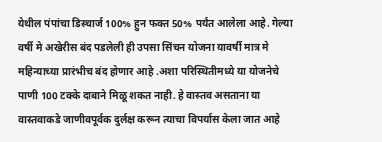येथील पंपांचा डिस्चार्ज 100% हुन फक्त 50% पर्यंत आलेला आहे. गेल्या वर्षी मे अखेरीस बंद पडलेली ही उपसा सिंचन योजना यावर्षी मात्र मे महिन्याच्या प्रारंभीच बंद होणार आहे .अशा परिस्थितीमध्ये या योजनेचे पाणी 100 टक्के दाबाने मिळू शकत नाही. हे वास्तव असताना या वास्तवाकडे जाणीवपूर्वक दुर्लक्ष करून त्याचा विपर्यास केला जात आहे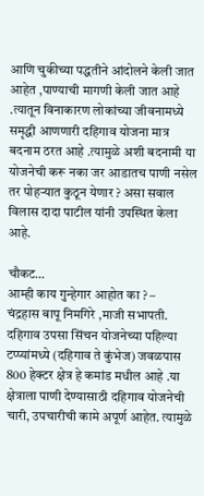आणि चुकीच्या पद्धतीने आंदोलने केली जात आहेत ,पाण्याची मागणी केली जात आहे .त्यातून विनाकारण लोकांच्या जीवनामध्ये समृद्धी आणणारी दहिगाव योजना मात्र बदनाम ठरत आहे .त्यामुळे अशी बदनामी या योजनेची करू नका जर आडातच पाणी नसेल तर पोहऱ्यात कुठून येणार ? असा सवाल विलास दादा पाटील यांनी उपस्थित केला आहे.

चौकट…
आम्ही काय गुन्हेगार आहोत का ? –
चंद्रहास बापू निमगिरे ,माजी सभापती.
दहिगाव उपसा सिंचन योजनेच्या पहिल्या टप्प्यांमध्ये (दहिगाव ते कुंभेज) जवळपास 800 हेक्टर क्षेत्र हे कमांड मधील आहे .या क्षेत्राला पाणी देण्यासाठी दहिगाव योजनेची चारी, उपचारीची कामे अपूर्ण आहेत. त्यामुळे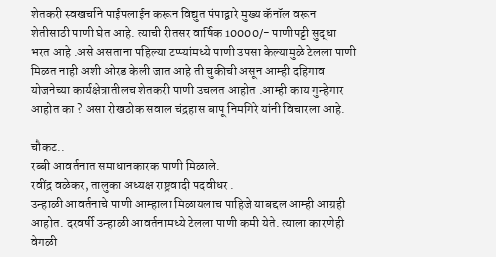शेतकरी स्वखर्चाने पाईपलाईन करून विद्युत पंपाद्वारे मुख्य कॅनॉल वरून शेतीसाठी पाणी घेत आहे. त्याची रीतसर वार्षिक 10000/- पाणीपट्टी सुद्धा भरत आहे .असे असताना पहिल्या टप्प्यांमध्ये पाणी उपसा केल्यामुळे टेलला पाणी मिळत नाही अशी ओरड केली जात आहे ती चुकीची असून आम्ही दहिगाव योजनेच्या कार्यक्षेत्रातीलच शेतकरी पाणी उचलत आहोत .आम्ही काय गुन्हेगार आहोत का ? असा रोखठोक सवाल चंद्रहास बापू निमगिरे यांनी विचारला आहे.

चौकट..
रब्बी आवर्तनात समाधानकारक पाणी मिळाले.
रवींद्र वळेकर, तालुका अध्यक्ष राष्ट्रवादी पदवीधर .
उन्हाळी आवर्तनाचे पाणी आम्हाला मिळायलाच पाहिजे याबद्दल आम्ही आग्रही आहोत. दरवर्षी उन्हाळी आवर्तनामध्ये टेलला पाणी कमी येते. त्याला कारणेही वेगळी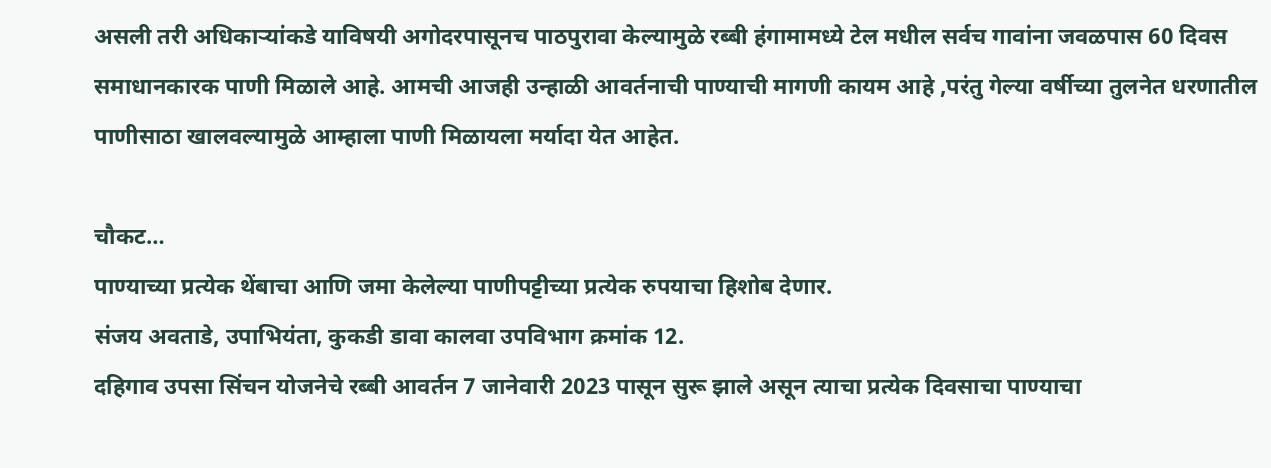असली तरी अधिकाऱ्यांकडे याविषयी अगोदरपासूनच पाठपुरावा केल्यामुळे रब्बी हंगामामध्ये टेल मधील सर्वच गावांना जवळपास 60 दिवस समाधानकारक पाणी मिळाले आहे. आमची आजही उन्हाळी आवर्तनाची पाण्याची मागणी कायम आहे ,परंतु गेल्या वर्षीच्या तुलनेत धरणातील पाणीसाठा खालवल्यामुळे आम्हाला पाणी मिळायला मर्यादा येत आहेत.

चौकट…
पाण्याच्या प्रत्येक थेंबाचा आणि जमा केलेल्या पाणीपट्टीच्या प्रत्येक रुपयाचा हिशोब देणार.
संजय अवताडे, उपाभियंता, कुकडी डावा कालवा उपविभाग क्रमांक 12.
दहिगाव उपसा सिंचन योजनेचे रब्बी आवर्तन 7 जानेवारी 2023 पासून सुरू झाले असून त्याचा प्रत्येक दिवसाचा पाण्याचा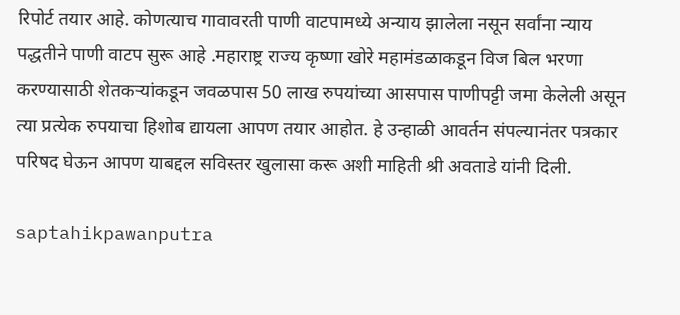रिपोर्ट तयार आहे. कोणत्याच गावावरती पाणी वाटपामध्ये अन्याय झालेला नसून सर्वांना न्याय पद्धतीने पाणी वाटप सुरू आहे .महाराष्ट्र राज्य कृष्णा खोरे महामंडळाकडून विज बिल भरणा करण्यासाठी शेतकऱ्यांकडून जवळपास 50 लाख रुपयांच्या आसपास पाणीपट्टी जमा केलेली असून त्या प्रत्येक रुपयाचा हिशोब द्यायला आपण तयार आहोत. हे उन्हाळी आवर्तन संपल्यानंतर पत्रकार परिषद घेऊन आपण याबद्दल सविस्तर खुलासा करू अशी माहिती श्री अवताडे यांनी दिली.

saptahikpawanputra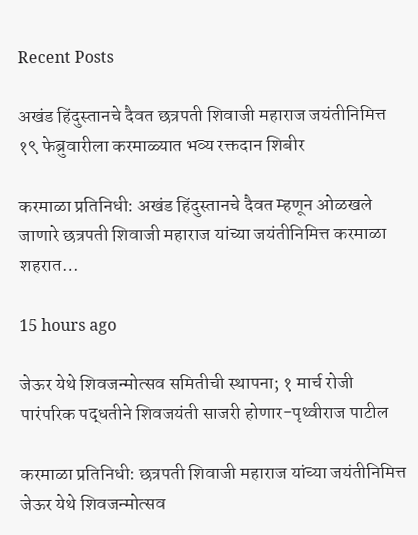Recent Posts

अखंड हिंदुस्तानचे दैवत छत्रपती शिवाजी महाराज जयंतीनिमित्त १९ फेब्रुवारीला करमाळ्यात भव्य रक्तदान शिबीर

करमाळा प्रतिनिधी: अखंड हिंदुस्तानचे दैवत म्हणून ओळखले जाणारे छत्रपती शिवाजी महाराज यांच्या जयंतीनिमित्त करमाळा शहरात…

15 hours ago

जेऊर येथे शिवजन्मोत्सव समितीची स्थापना; १ मार्च रोजी पारंपरिक पद्धतीने शिवजयंती साजरी होणार-पृथ्वीराज पाटील

करमाळा प्रतिनिधी: छत्रपती शिवाजी महाराज यांच्या जयंतीनिमित्त जेऊर येथे शिवजन्मोत्सव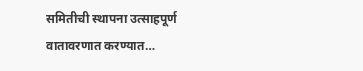समितीची स्थापना उत्साहपूर्ण वातावरणात करण्यात…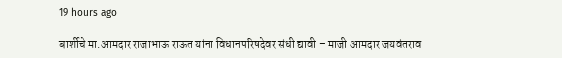19 hours ago

बार्शीचे मा.आमदार राजाभाऊ राऊत यांना विधानपरिषदेवर संधी द्यावी – माजी आमदार जयवंतराव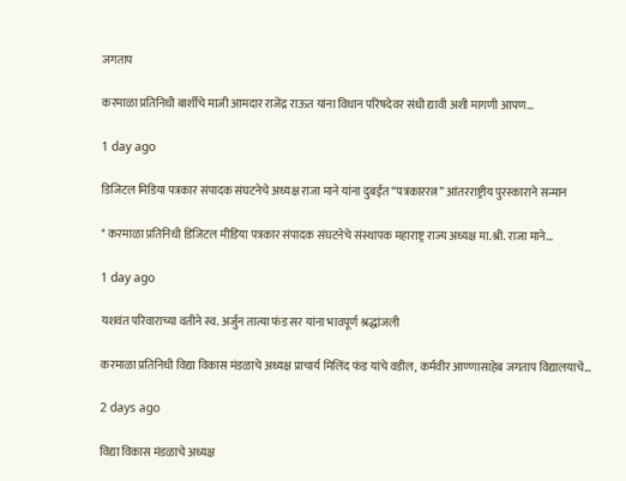जगताप

करमाळा प्रतिनिधी बार्शीचे माजी आमदार राजेंद्र राऊत यांना विधान परिषदेवर संधी द्यावी अशी मागणी आपण…

1 day ago

डिजिटल मिडिया पत्रकार संपादक संघटनेचे अध्यक्ष राजा माने यांना दुबईत “पत्रकाररत्न” आंतरराष्ट्रीय पुरस्काराने सन्मान

* करमाळा प्रतिनिधी डिजिटल मीडिया पत्रकार संपादक संघटनेचे संस्थापक महाराष्ट्र राज्य अध्यक्ष मा.श्री. राजा माने…

1 day ago

यशवंत परिवाराच्या वतीने स्व. अर्जुन तात्या फंड सर यांना भावपूर्ण श्रद्धांजली

करमाळा प्रतिनिधी विद्या विकास मंडळाचे अध्यक्ष प्राचार्य मिलिंद फंड यांचे वडील, कर्मवीर आण्णासाहेब जगताप विद्यालयाचे…

2 days ago

विद्या विकास मंडळाचे अध्यक्ष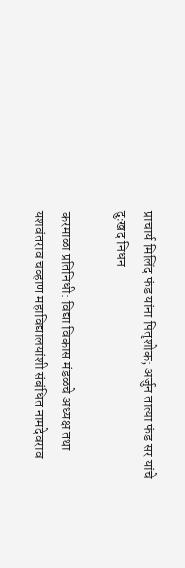प्राचार्य मिलिंद फंड यांना पितृशोक; अर्जुन तात्या फंड सर यांचे दुःखद निधन

करमाळा प्रतिनिधी: विद्या विकास मंडळचे अध्यक्ष तथा यशवंतराव चव्हाण महाविद्यालयांशी संबंधित नामदेवराव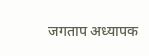जगताप अध्यापक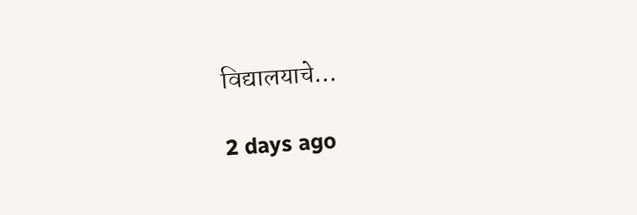विद्यालयाचे…

2 days ago